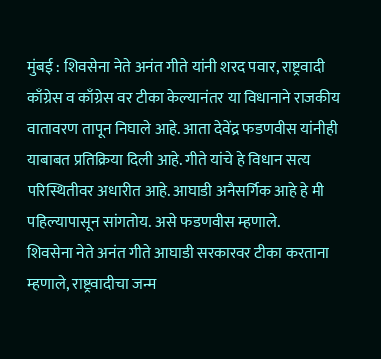मुंबई : शिवसेना नेते अनंत गीते यांनी शरद पवार, राष्ट्रवादी काँग्रेस व काँग्रेस वर टीका केल्यानंतर या विधानाने राजकीय वातावरण तापून निघाले आहे. आता देवेंद्र फडणवीस यांनीही याबाबत प्रतिक्रिया दिली आहे. गीते यांचे हे विधान सत्य परिस्थितीवर अधारीत आहे. आघाडी अनैसर्गिक आहे हे मी पहिल्यापासून सांगतोय. असे फडणवीस म्हणाले.
शिवसेना नेते अनंत गीते आघाडी सरकारवर टीका करताना म्हणाले, राष्ट्रवादीचा जन्म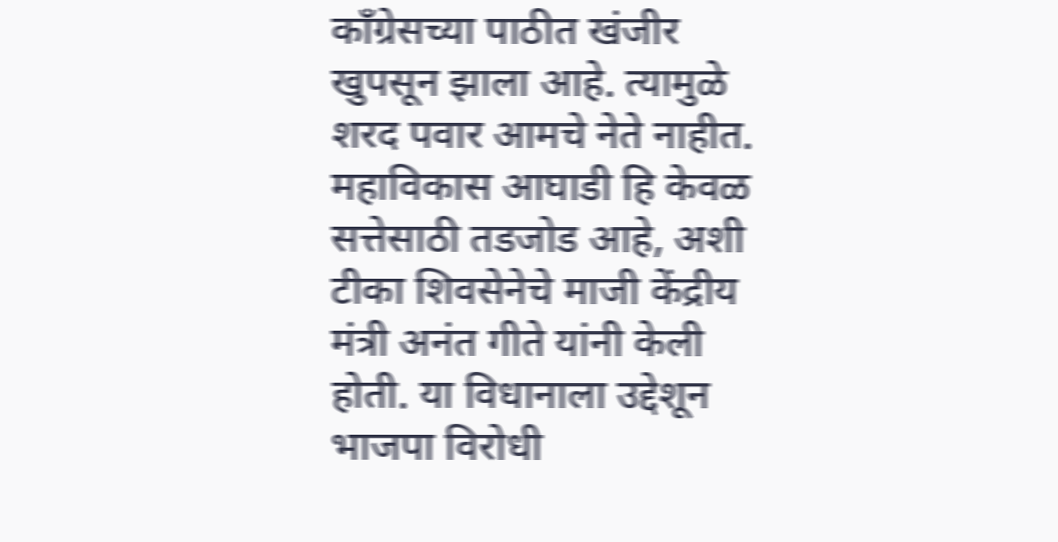काँग्रेसच्या पाठीत खंजीर खुपसून झाला आहे. त्यामुळे शरद पवार आमचे नेते नाहीत. महाविकास आघाडी हि केवळ सत्तेसाठी तडजोड आहे, अशी टीका शिवसेनेचे माजी केंद्रीय मंत्री अनंत गीते यांनी केली होती. या विधानाला उद्देशून भाजपा विरोधी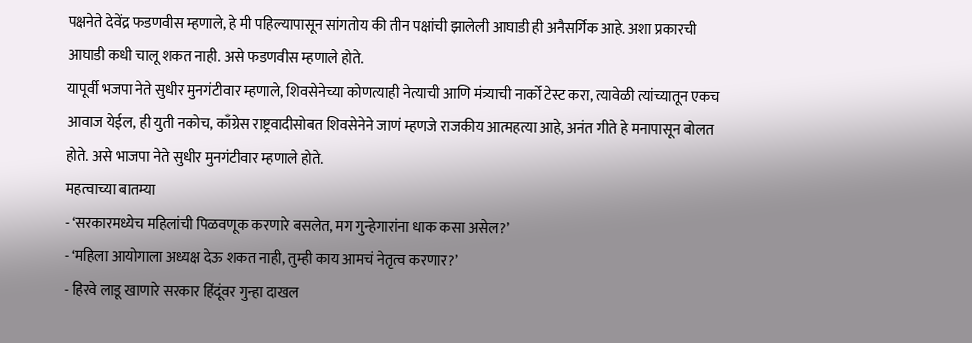पक्षनेते देवेंद्र फडणवीस म्हणाले, हे मी पहिल्यापासून सांगतोय की तीन पक्षांची झालेली आघाडी ही अनैसर्गिक आहे. अशा प्रकारची आघाडी कधी चालू शकत नाही. असे फडणवीस म्हणाले होते.
यापूर्वी भजपा नेते सुधीर मुनगंटीवार म्हणाले, शिवसेनेच्या कोणत्याही नेत्याची आणि मंत्र्याची नार्को टेस्ट करा, त्यावेळी त्यांच्यातून एकच आवाज येईल, ही युती नकोच, काँग्रेस राष्ट्रवादीसोबत शिवसेनेने जाणं म्हणजे राजकीय आत्महत्या आहे, अनंत गीते हे मनापासून बोलत होते. असे भाजपा नेते सुधीर मुनगंटीवार म्हणाले होते.
महत्वाच्या बातम्या
- ‘सरकारमध्येच महिलांची पिळवणूक करणारे बसलेत, मग गुन्हेगारांना धाक कसा असेल?’
- ‘महिला आयोगाला अध्यक्ष देऊ शकत नाही, तुम्ही काय आमचं नेतृत्व करणार?’
- हिरवे लाडू खाणारे सरकार हिंदूंवर गुन्हा दाखल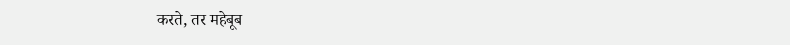करते, तर महेबूब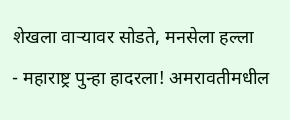शेखला वाऱ्यावर सोडते, मनसेला हल्ला
- महाराष्ट्र पुन्हा हादरला! अमरावतीमधील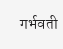गर्भवती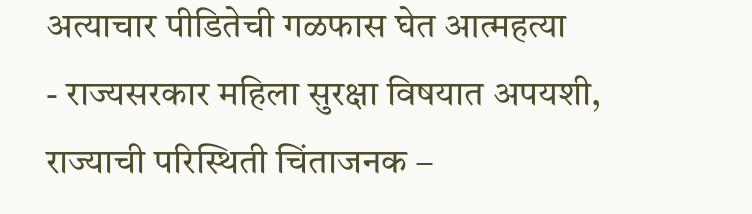अत्याचार पीडितेची गळफास घेत आत्महत्या
- राज्यसरकार महिला सुरक्षा विषयात अपयशी, राज्याची परिस्थिती चिंताजनक –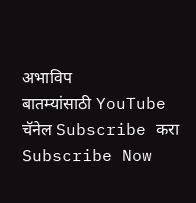अभाविप
बातम्यांसाठी YouTube चॅनेल Subscribe करा
Subscribe Now